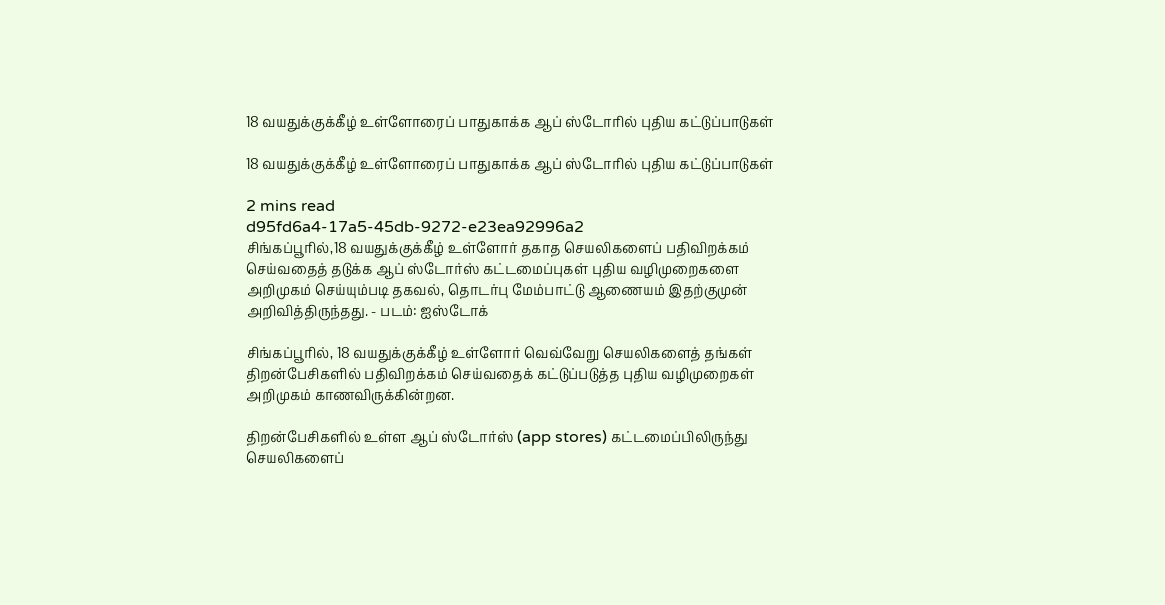18 வயதுக்குக்கீழ் உள்ளோரைப் பாதுகாக்க ஆப் ஸ்டோரில் புதிய கட்டுப்பாடுகள்

18 வயதுக்குக்கீழ் உள்ளோரைப் பாதுகாக்க ஆப் ஸ்டோரில் புதிய கட்டுப்பாடுகள்

2 mins read
d95fd6a4-17a5-45db-9272-e23ea92996a2
சிங்கப்பூரில்,18 வயதுக்குக்கீழ் உள்ளோர் தகாத செயலிகளைப் பதிவிறக்கம் செய்வதைத் தடுக்க ஆப் ஸ்டோர்ஸ் கட்டமைப்புகள் புதிய வழிமுறைகளை அறிமுகம் செய்யும்படி தகவல், தொடர்பு மேம்பாட்டு ஆணையம் இதற்குமுன் அறிவித்திருந்தது. - படம்: ஐஸ்டோக்

சிங்கப்பூரில், 18 வயதுக்குக்கீழ் உள்ளோர் வெவ்வேறு செயலிகளைத் தங்கள் திறன்பேசிகளில் பதிவிறக்கம் செய்வதைக் கட்டுப்படுத்த புதிய வழிமுறைகள் அறிமுகம் காணவிருக்கின்றன.

திறன்பேசிகளில் உள்ள ஆப் ஸ்டோர்ஸ் (app stores) கட்டமைப்பிலிருந்து செயலிகளைப்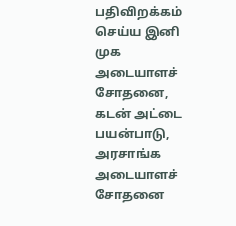பதிவிறக்கம் செய்ய இனி முக அடையாளச் சோதனை, கடன் அட்டை பயன்பாடு, அரசாங்க அடையாளச் சோதனை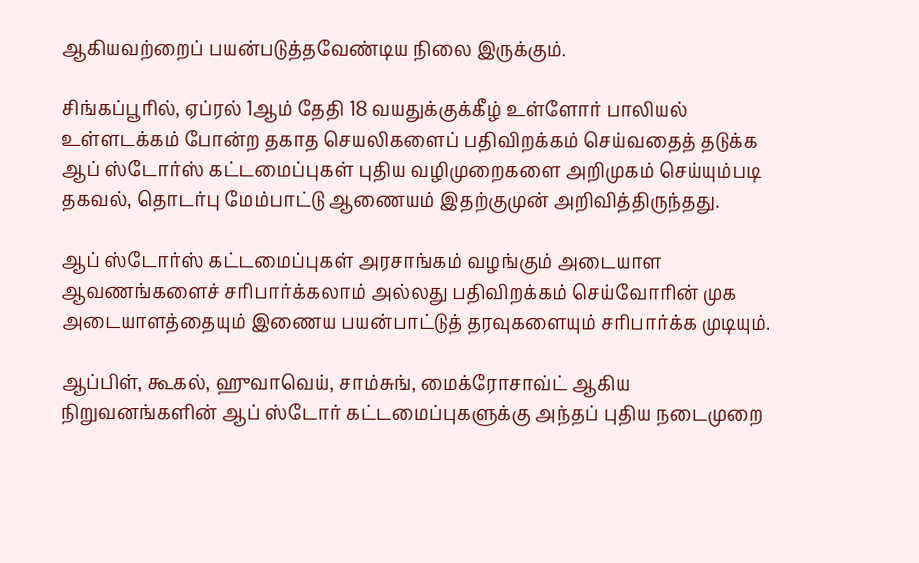ஆகியவற்றைப் பயன்படுத்தவேண்டிய நிலை இருக்கும்.

சிங்கப்பூரில், ஏப்ரல் 1ஆம் தேதி 18 வயதுக்குக்கீழ் உள்ளோர் பாலியல் உள்ளடக்கம் போன்ற தகாத செயலிகளைப் பதிவிறக்கம் செய்வதைத் தடுக்க ஆப் ஸ்டோர்ஸ் கட்டமைப்புகள் புதிய வழிமுறைகளை அறிமுகம் செய்யும்படி தகவல், தொடர்பு மேம்பாட்டு ஆணையம் இதற்குமுன் அறிவித்திருந்தது.

ஆப் ஸ்டோர்ஸ் கட்டமைப்புகள் அரசாங்கம் வழங்கும் அடையாள ஆவணங்களைச் சரிபார்க்கலாம் அல்லது பதிவிறக்கம் செய்வோரின் முக அடையாளத்தையும் இணைய பயன்பாட்டுத் தரவுகளையும் சரிபார்க்க முடியும்.

ஆப்பிள், கூகல், ஹுவாவெய், சாம்சுங், மைக்ரோசாவ்ட் ஆகிய நிறுவனங்களின் ஆப் ஸ்டோர் கட்டமைப்புகளுக்கு அந்தப் புதிய நடைமுறை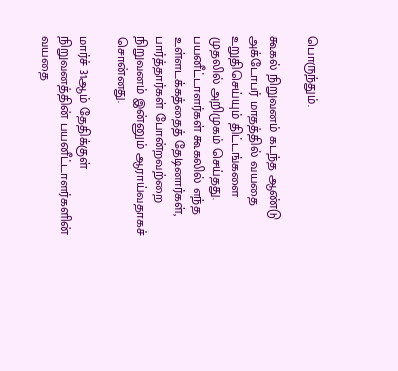பொருந்தும்.

கூகல் நிறுவனம் கடந்த ஆண்டு அக்டோபர் மாதத்தில் வயதை உறுதிசெய்யும் திட்டங்களை முதலில் அறிமுகம் செய்தது. பயனீட்டாளர்கள் கூகலில் எந்த உள்ளடக்கத்தைத் தேடினார்கள், பார்த்தார்கள் போன்றவற்றை நிறுவனம் இன்னும் ஆராய்வதாகச் சொன்னது.

மார்ச் 31ஆம் தேதிக்குள் நிறுவனத்தின் பயனீட்டாளர்களின் வயதை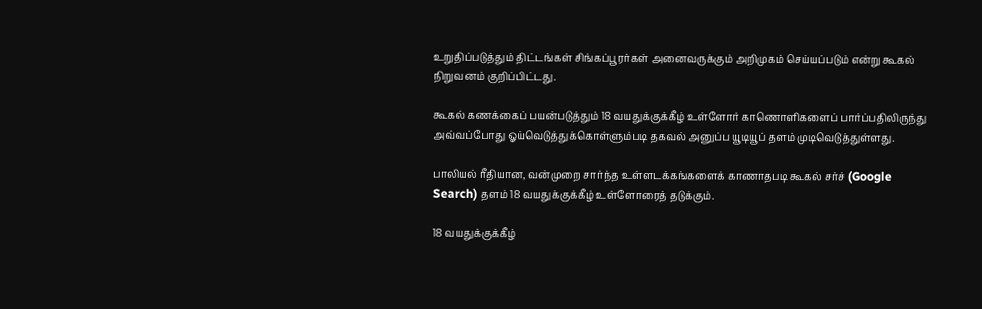உறுதிப்படுத்தும் திட்டங்கள் சிங்கப்பூரர்கள் அனைவருக்கும் அறிமுகம் செய்யப்படும் என்று கூகல் நிறுவனம் குறிப்பிட்டது.

கூகல் கணக்கைப் பயன்படுத்தும் 18 வயதுக்குக்கீழ் உள்ளோர் காணொளிகளைப் பார்ப்பதிலிருந்து அவ்வப்போது ஓய்வெடுத்துக்கொள்ளும்படி தகவல் அனுப்ப யூடியூப் தளம் முடிவெடுத்துள்ளது.

பாலியல் ரீதியான, வன்முறை சார்ந்த உள்ளடக்கங்களைக் காணாதபடி கூகல் சர்ச் (Google Search) தளம் 18 வயதுக்குக்கீழ் உள்ளோரைத் தடுக்கும்.

18 வயதுக்குக்கீழ்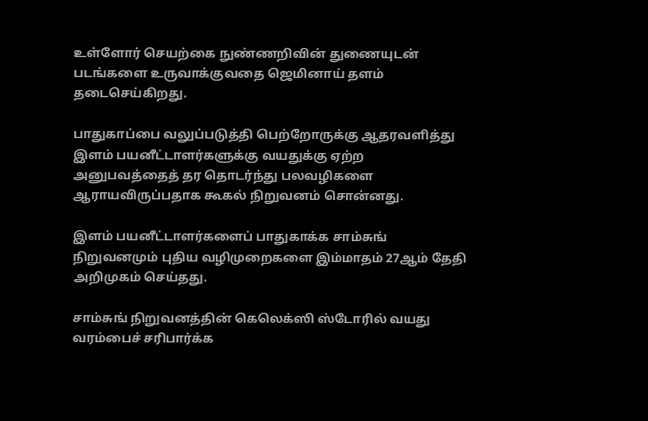உள்ளோர் செயற்கை நுண்ணறிவின் துணையுடன் படங்களை உருவாக்குவதை ஜெமினாய் தளம் தடைசெய்கிறது.

பாதுகாப்பை வலுப்படுத்தி பெற்றோருக்கு ஆதரவளித்து இளம் பயனீட்டாளர்களுக்கு வயதுக்கு ஏற்ற அனுபவத்தைத் தர தொடர்ந்து பலவழிகளை ஆராயவிருப்பதாக கூகல் நிறுவனம் சொன்னது.

இளம் பயனீட்டாளர்களைப் பாதுகாக்க சாம்சுங் நிறுவனமும் புதிய வழிமுறைகளை இம்மாதம் 27ஆம் தேதி அறிமுகம் செய்தது.

சாம்சுங் நிறுவனத்தின் கெலெக்ஸி ஸ்டோரில் வயது வரம்பைச் சரிபார்க்க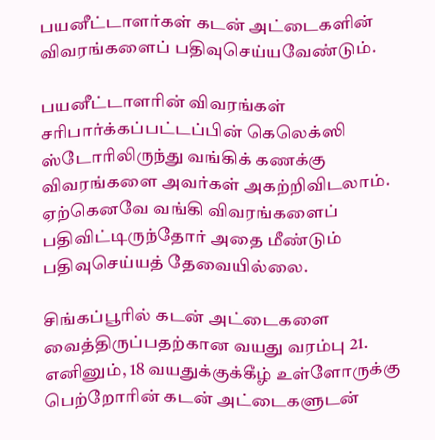பயனீட்டாளர்கள் கடன் அட்டைகளின் விவரங்களைப் பதிவுசெய்யவேண்டும்.

பயனீட்டாளரின் விவரங்கள் சரிபார்க்கப்பட்டப்பின் கெலெக்ஸி ஸ்டோரிலிருந்து வங்கிக் கணக்கு விவரங்களை அவர்கள் அகற்றிவிடலாம். ஏற்கெனவே வங்கி விவரங்களைப் பதிவிட்டிருந்தோர் அதை மீண்டும் பதிவுசெய்யத் தேவையில்லை.

சிங்கப்பூரில் கடன் அட்டைகளை வைத்திருப்பதற்கான வயது வரம்பு 21. எனினும், 18 வயதுக்குக்கீழ் உள்ளோருக்கு பெற்றோரின் கடன் அட்டைகளுடன்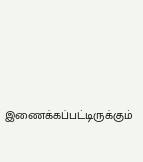இணைக்கப்பட்டிருக்கும்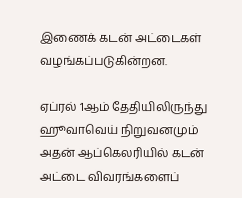இணைக் கடன் அட்டைகள் வழங்கப்படுகின்றன.

ஏப்ரல் 1ஆம் தேதியிலிருந்து ஹூவாவெய் நிறுவனமும் அதன் ஆப்கெலரியில் கடன் அட்டை விவரங்களைப்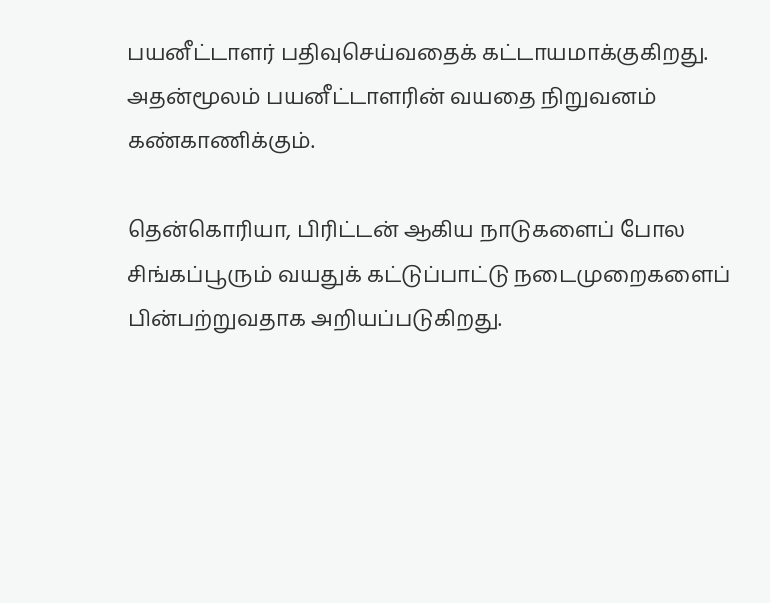பயனீட்டாளர் பதிவுசெய்வதைக் கட்டாயமாக்குகிறது. அதன்மூலம் பயனீட்டாளரின் வயதை நிறுவனம் கண்காணிக்கும்.

தென்கொரியா, பிரிட்டன் ஆகிய நாடுகளைப் போல சிங்கப்பூரும் வயதுக் கட்டுப்பாட்டு நடைமுறைகளைப் பின்பற்றுவதாக அறியப்படுகிறது.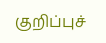குறிப்புச்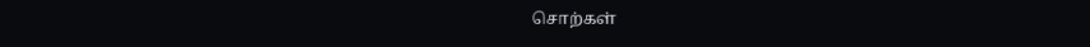சொற்கள்